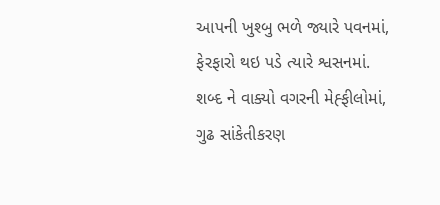આપની ખુશ્બુ ભળે જ્યારે પવનમાં,
ફેરફારો થઇ પડે ત્યારે શ્વસનમાં.
શબ્દ ને વાક્યો વગરની મેહ્ફીલોમાં,
ગુઢ સાંકેતીકરણ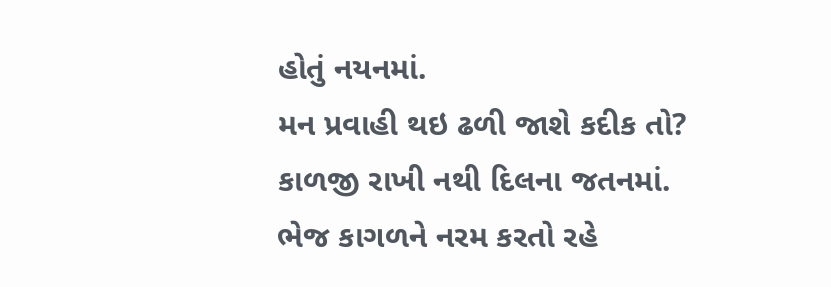હોતું નયનમાં.
મન પ્રવાહી થઇ ઢળી જાશે કદીક તો?
કાળજી રાખી નથી દિલના જતનમાં.
ભેજ કાગળને નરમ કરતો રહે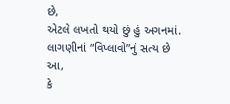છે,
એટલે લખતો થયો છું હું અગનમાં.
લાગણીનાં “વિપ્લાવો”નું સત્ય છે આ,
કે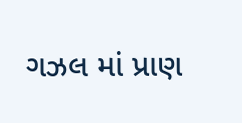ગઝલ માં પ્રાણ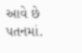આવે છે પતનમાં.